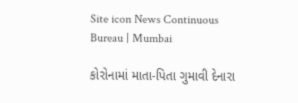Site icon News Continuous Bureau | Mumbai

કોરોનામાં માતા-પિતા ગુમાવી દેનારા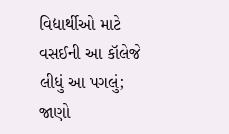વિદ્યાર્થીઓ માટે વસઈની આ કૉલેજે લીધું આ પગલું; જાણો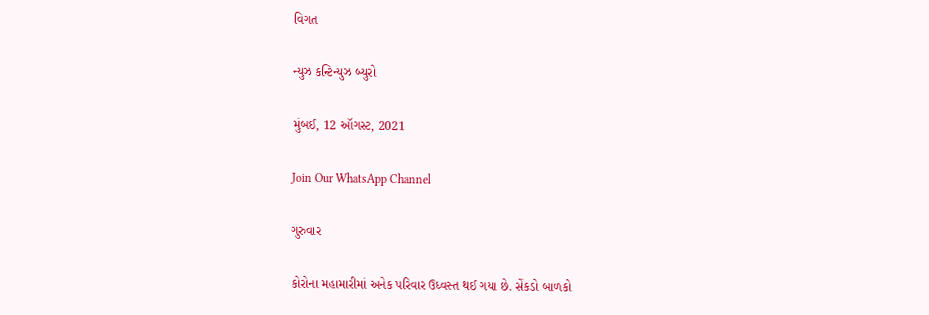વિગત

ન્યુઝ કન્ટિન્યુઝ બ્યુરો

મુંબઈ, 12 ઑગસ્ટ, 2021

Join Our WhatsApp Channel

ગુરુવાર

કોરોના મહામારીમાં અનેક પરિવાર ઉધ્વસ્ત થઈ ગયા છે. સેંકડો બાળકો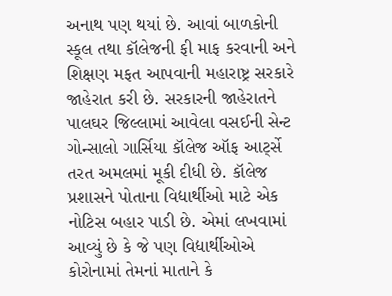અનાથ પણ થયાં છે. આવાં બાળકોની સ્કૂલ તથા કૉલેજની ફી માફ કરવાની અને શિક્ષણ મફત આપવાની મહારાષ્ટ્ર સરકારે જાહેરાત કરી છે. સરકારની જાહેરાતને પાલઘર જિલ્લામાં આવેલા વસઈની સેન્ટ ગોન્સાલો ગાર્સિયા કૉલેજ ઑફ આર્ટ્સે તરત અમલમાં મૂકી દીધી છે. કૉલેજ પ્રશાસને પોતાના વિદ્યાર્થીઓ માટે એક નોટિસ બહાર પાડી છે. એમાં લખવામાં આવ્યું છે કે જે પણ વિદ્યાર્થીઓએ કોરોનામાં તેમનાં માતાને કે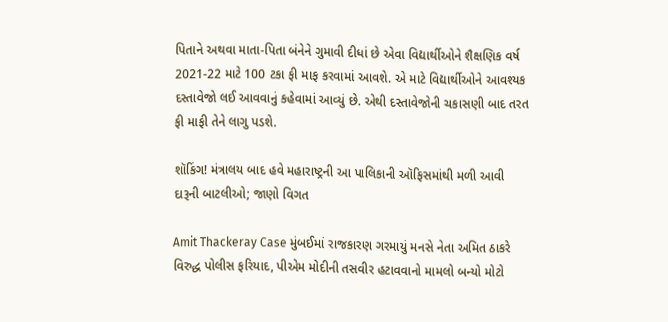પિતાને અથવા માતા-પિતા બંનેને ગુમાવી દીધાં છે એવા વિદ્યાર્થીઓને શૈક્ષણિક વર્ષ 2021-22 માટે 100 ટકા ફી માફ કરવામાં આવશે. એ માટે વિદ્યાર્થીઓને આવશ્યક દસ્તાવેજો લઈ આવવાનું કહેવામાં આવ્યું છે. એથી દસ્તાવેજોની ચકાસણી બાદ તરત ફી માફી તેને લાગુ પડશે.

શૉકિંગ! મંત્રાલય બાદ હવે મહારાષ્ટ્રની આ પાલિકાની ઑફિસમાંથી મળી આવી દારૂની બાટલીઓ; જાણો વિગત

Amit Thackeray Case મુંબઈમાં રાજકારણ ગરમાયું મનસે નેતા અમિત ઠાકરે વિરુદ્ધ પોલીસ ફરિયાદ, પીએમ મોદીની તસવીર હટાવવાનો મામલો બન્યો મોટો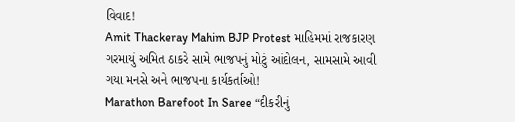વિવાદ!
Amit Thackeray Mahim BJP Protest માહિમમાં રાજકારણ ગરમાયું અમિત ઠાકરે સામે ભાજપનું મોટું આંદોલન, સામસામે આવી ગયા મનસે અને ભાજપના કાર્યકર્તાઓ!
Marathon Barefoot In Saree “દીકરીનું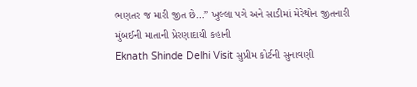ભણતર જ મારી જીત છે…” ખુલ્લા પગે અને સાડીમાં મેરેથોન જીતનારી મુંબઈની માતાની પ્રેરણાદાયી કહાની
Eknath Shinde Delhi Visit સુપ્રીમ કોર્ટની સુનાવણી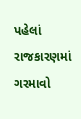પહેલાં રાજકારણમાં ગરમાવો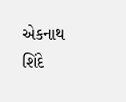એકનાથ શિંદે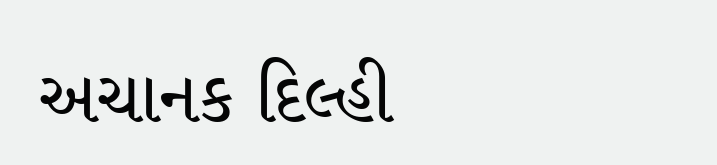અચાનક દિલ્હી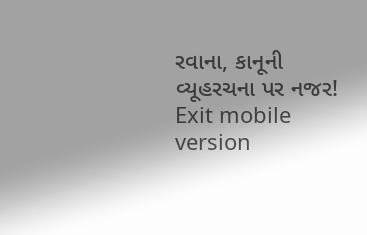રવાના, કાનૂની વ્યૂહરચના પર નજર!
Exit mobile version